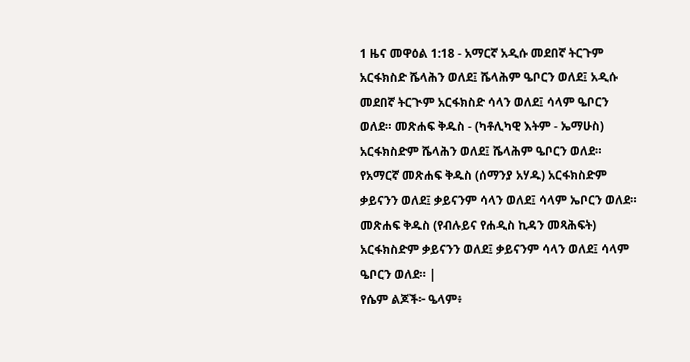1 ዜና መዋዕል 1:18 - አማርኛ አዲሱ መደበኛ ትርጉም አርፋክስድ ሼላሕን ወለደ፤ ሼላሕም ዔቦርን ወለደ፤ አዲሱ መደበኛ ትርጒም አርፋክስድ ሳላን ወለደ፤ ሳላም ዔቦርን ወለደ። መጽሐፍ ቅዱስ - (ካቶሊካዊ እትም - ኤማሁስ) አርፋክስድም ሼላሕን ወለደ፤ ሼላሕም ዔቦርን ወለደ። የአማርኛ መጽሐፍ ቅዱስ (ሰማንያ አሃዱ) አርፋክስድም ቃይናንን ወለደ፤ ቃይናንም ሳላን ወለደ፤ ሳላም ኤቦርን ወለደ። መጽሐፍ ቅዱስ (የብሉይና የሐዲስ ኪዳን መጻሕፍት) አርፋክስድም ቃይናንን ወለደ፤ ቃይናንም ሳላን ወለደ፤ ሳላም ዔቦርን ወለደ። |
የሴም ልጆች፦ ዔላም፥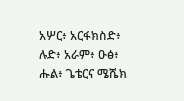አሦር፥ አርፋክስድ፥ ሉድ፥ አራም፥ ዑፅ፥ ሑል፥ ጌቴርና ሜሼክ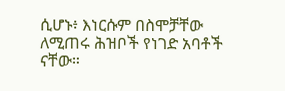ሲሆኑ፥ እነርሱም በስሞቻቸው ለሚጠሩ ሕዝቦች የነገድ አባቶች ናቸው።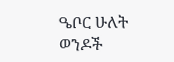ዔቦር ሁለት ወንዶች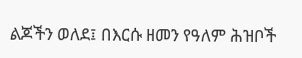ልጆችን ወለደ፤ በእርሱ ዘመን የዓለም ሕዝቦች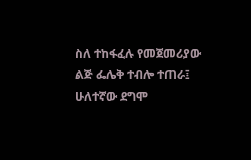ስለ ተከፋፈሉ የመጀመሪያው ልጅ ፌሌቅ ተብሎ ተጠራ፤ ሁለተኛው ደግሞ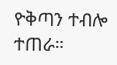ዮቅጣን ተብሎ ተጠራ።